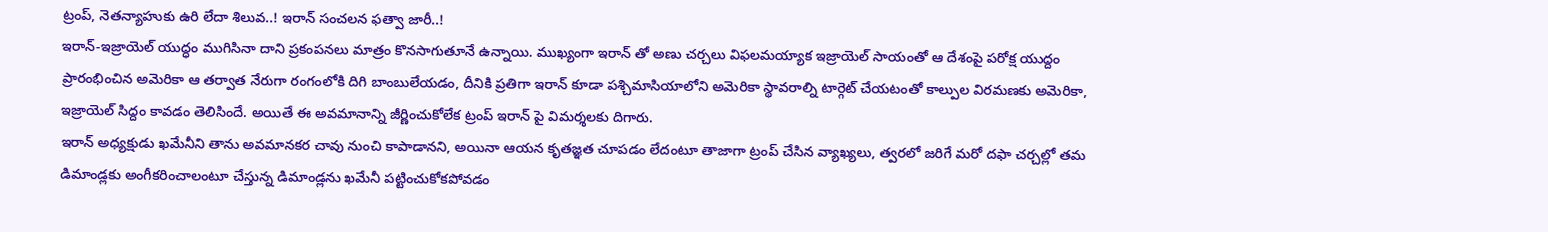ట్రంప్, నెతన్యాహుకు ఉరి లేదా శిలువ..! ఇరాన్ సంచలన ఫత్వా జారీ..!
ఇరాన్-ఇజ్రాయెల్ యుద్ధం ముగిసినా దాని ప్రకంపనలు మాత్రం కొనసాగుతూనే ఉన్నాయి. ముఖ్యంగా ఇరాన్ తో అణు చర్చలు విఫలమయ్యాక ఇజ్రాయెల్ సాయంతో ఆ దేశంపై పరోక్ష యుద్దం ప్రారంభించిన అమెరికా ఆ తర్వాత నేరుగా రంగంలోకి దిగి బాంబులేయడం, దీనికి ప్రతిగా ఇరాన్ కూడా పశ్చిమాసియాలోని అమెరికా స్థావరాల్ని టార్గెట్ చేయటంతో కాల్పుల విరమణకు అమెరికా, ఇజ్రాయెల్ సిద్దం కావడం తెలిసిందే. అయితే ఈ అవమానాన్ని జీర్ణించుకోలేక ట్రంప్ ఇరాన్ పై విమర్శలకు దిగారు.
ఇరాన్ అధ్యక్షుడు ఖమేనీని తాను అవమానకర చావు నుంచి కాపాడానని, అయినా ఆయన కృతజ్ఞత చూపడం లేదంటూ తాజాగా ట్రంప్ చేసిన వ్యాఖ్యలు, త్వరలో జరిగే మరో దఫా చర్చల్లో తమ డిమాండ్లకు అంగీకరించాలంటూ చేస్తున్న డిమాండ్లను ఖమేనీ పట్టించుకోకపోవడం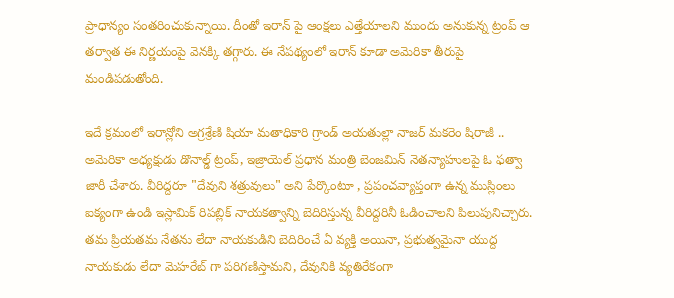ప్రాధాన్యం సంతరించుకున్నాయి. దీంతో ఇరాన్ పై ఆంక్షలు ఎత్తేయాలని ముందు అనుకున్న ట్రంప్ ఆ తర్వాత ఈ నిర్ణయంపై వెనక్కి తగ్గారు. ఈ నేపథ్యంలో ఇరాన్ కూడా అమెరికా తీరుపై మండిపడుతోంది.

ఇదే క్రమంలో ఇరాన్లోని అగ్రశ్రేణి షియా మతాధికారి గ్రాండ్ అయతుల్లా నాజర్ మకరెం షిరాజీ .. అమెరికా అధ్యక్షుడు డొనాల్డ్ ట్రంప్, ఇజ్రాయెల్ ప్రధాన మంత్రి బెంజమిన్ నెతన్యాహులపై ఓ ఫత్వా జారీ చేశారు. వీరిద్దరూ "దేవుని శత్రువులు" అని పేర్కొంటూ , ప్రపంచవ్యాప్తంగా ఉన్న ముస్లింలు ఐక్యంగా ఉండి ఇస్లామిక్ రిపబ్లిక్ నాయకత్వాన్ని బెదిరిస్తున్న వీరిద్దరినీ ఓడించాలని పిలుపునిచ్చారు.
తమ ప్రియతమ నేతను లేదా నాయకుడిని బెదిరించే ఏ వ్యక్తి అయినా, ప్రభుత్వమైనా యుద్ద నాయకుడు లేదా మెహరేబ్ గా పరిగణిస్తామని, దేవునికి వ్యతిరేకంగా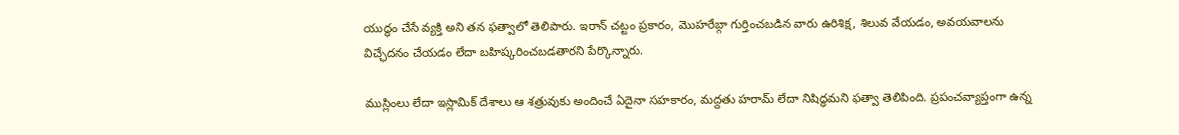యుద్ధం చేసే వ్యక్తి అని తన ఫత్వాలో తెలిపారు. ఇరాన్ చట్టం ప్రకారం, మొహరేబ్గా గుర్తించబడిన వారు ఉరిశిక్ష, శిలువ వేయడం, అవయవాలను విచ్ఛేదనం చేయడం లేదా బహిష్కరించబడతారని పేర్కొన్నారు.

ముస్లింలు లేదా ఇస్లామిక్ దేశాలు ఆ శత్రువుకు అందించే ఏదైనా సహకారం, మద్దతు హరామ్ లేదా నిషిద్ధమని ఫత్వా తెలిపింది. ప్రపంచవ్యాప్తంగా ఉన్న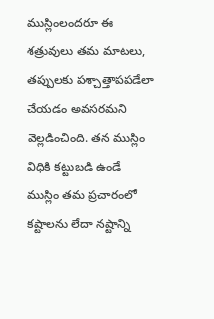ముస్లింలందరూ ఈ శత్రువులు తమ మాటలు, తప్పులకు పశ్చాత్తాపపడేలా చేయడం అవసరమని వెల్లడించింది. తన ముస్లిం విధికి కట్టుబడి ఉండే ముస్లిం తమ ప్రచారంలో కష్టాలను లేదా నష్టాన్ని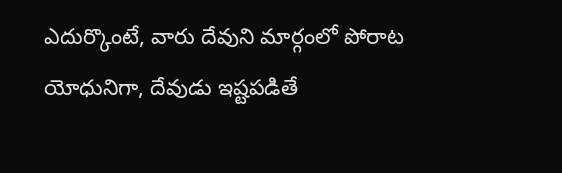ఎదుర్కొంటే, వారు దేవుని మార్గంలో పోరాట యోధునిగా, దేవుడు ఇష్టపడితే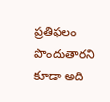ప్రతిఫలం పొందుతారని కూడా అది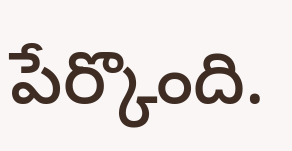పేర్కొంది.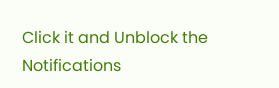Click it and Unblock the Notifications